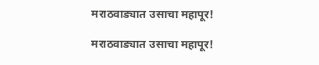मराठवाड्यात उसाचा महापूर!

मराठवाड्यात उसाचा महापूर!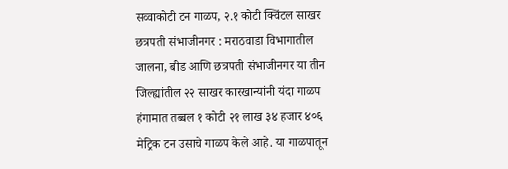सव्वाकोटी टन गाळप, २.१ कोटी क्विंटल साखर
छत्रपती संभाजीनगर : मराठवाडा विभागातील जालना, बीड आणि छत्रपती संभाजीनगर या तीन जिल्ह्यांतील २२ साखर कारखान्यांनी यंदा गाळप हंगामात तब्बल १ कोटी २१ लाख ३४ हजार ४०६ मेट्रिक टन उसाचे गाळप केले आहे. या गाळपातून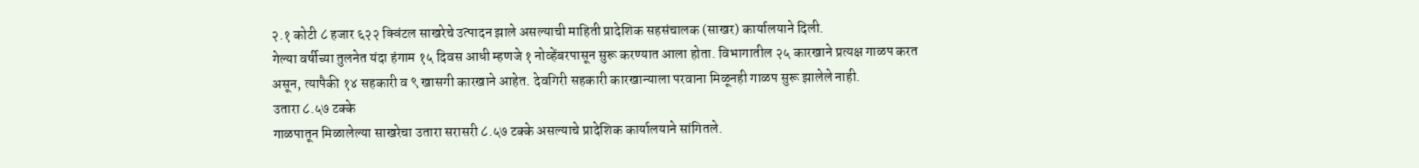२.१ कोटी ८ हजार ६२२ क्विंटल साखरेचे उत्पादन झाले असल्याची माहिती प्रादेशिक सहसंचालक (साखर) कार्यालयाने दिली.
गेल्या वर्षीच्या तुलनेत यंदा हंगाम १५ दिवस आधी म्हणजे १ नोव्हेंबरपासून सुरू करण्यात आला होता. विभागातील २५ कारखाने प्रत्यक्ष गाळप करत असून, त्यापैकी १४ सहकारी व ९ खासगी कारखाने आहेत. देवगिरी सहकारी कारखान्याला परवाना मिळूनही गाळप सुरू झालेले नाही.
उतारा ८.५७ टक्के
गाळपातून मिळालेल्या साखरेचा उतारा सरासरी ८.५७ टक्के असल्याचे प्रादेशिक कार्यालयाने सांगितले.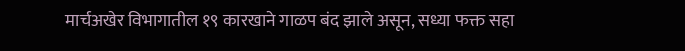मार्चअखेर विभागातील १९ कारखाने गाळप बंद झाले असून, सध्या फक्त सहा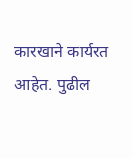कारखाने कार्यरत आहेत. पुढील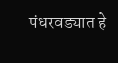पंधरवड्यात हे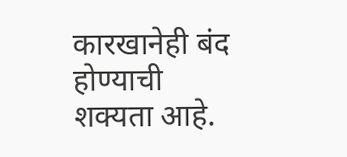कारखानेही बंद होण्याची शक्यता आहे.